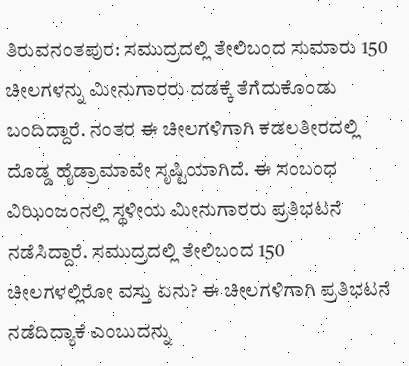ತಿರುವನಂತಪುರ: ಸಮುದ್ರದಲ್ಲಿ ತೇಲಿಬಂದ ಸುಮಾರು 150 ಚೀಲಗಳನ್ನು ಮೀನುಗಾರರು ದಡಕ್ಕೆ ತೆಗೆದುಕೊಂಡು ಬಂದಿದ್ದಾರೆ. ನಂತರ ಈ ಚೀಲಗಳಿಗಾಗಿ ಕಡಲತೀರದಲ್ಲಿ ದೊಡ್ಡ ಹೈಡ್ರಾಮಾವೇ ಸೃಷ್ಟಿಯಾಗಿದೆ. ಈ ಸಂಬಂಧ ವಿಝಿಂಜಂನಲ್ಲಿ ಸ್ಥಳೀಯ ಮೀನುಗಾರರು ಪ್ರತಿಭಟನೆ ನಡೆಸಿದ್ದಾರೆ. ಸಮುದ್ರದಲ್ಲಿ ತೇಲಿಬಂದ 150 ಚೀಲಗಳಲ್ಲಿರೋ ವಸ್ತು ಏನು? ಈ ಚೀಲಗಳಿಗಾಗಿ ಪ್ರತಿಭಟನೆ ನಡೆದಿದ್ಯಾಕೆ ಎಂಬುದನ್ನು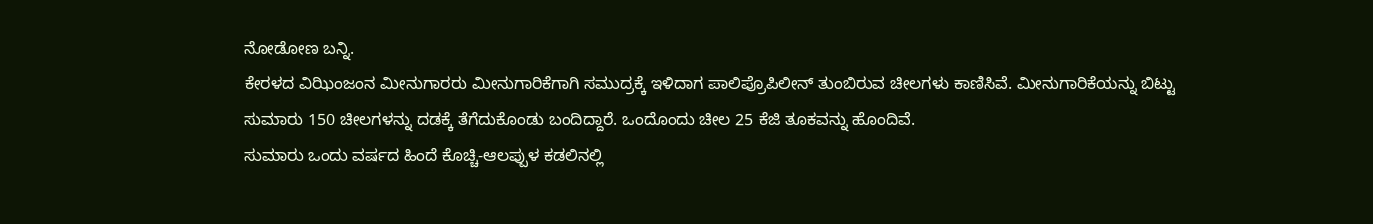ನೋಡೋಣ ಬನ್ನಿ.
ಕೇರಳದ ವಿಝಿಂಜಂನ ಮೀನುಗಾರರು ಮೀನುಗಾರಿಕೆಗಾಗಿ ಸಮುದ್ರಕ್ಕೆ ಇಳಿದಾಗ ಪಾಲಿಪ್ರೊಪಿಲೀನ್ ತುಂಬಿರುವ ಚೀಲಗಳು ಕಾಣಿಸಿವೆ. ಮೀನುಗಾರಿಕೆಯನ್ನು ಬಿಟ್ಟು ಸುಮಾರು 150 ಚೀಲಗಳನ್ನು ದಡಕ್ಕೆ ತೆಗೆದುಕೊಂಡು ಬಂದಿದ್ದಾರೆ. ಒಂದೊಂದು ಚೀಲ 25 ಕೆಜಿ ತೂಕವನ್ನು ಹೊಂದಿವೆ.
ಸುಮಾರು ಒಂದು ವರ್ಷದ ಹಿಂದೆ ಕೊಚ್ಚಿ-ಆಲಪ್ಪುಳ ಕಡಲಿನಲ್ಲಿ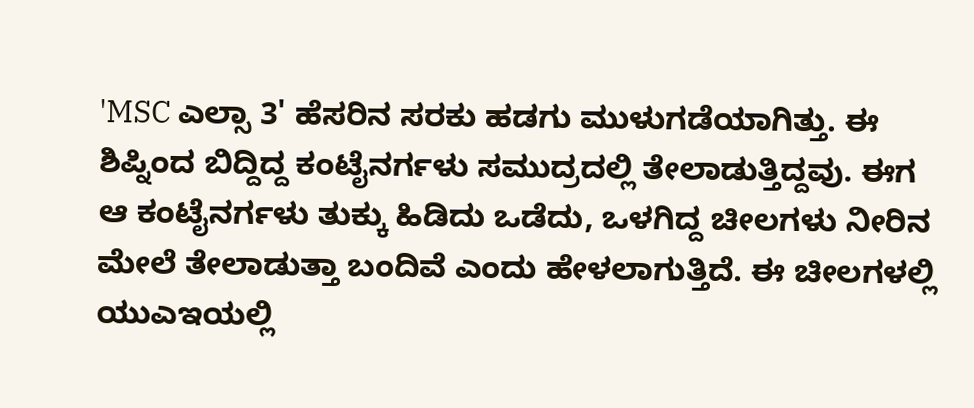'MSC ಎಲ್ಸಾ 3' ಹೆಸರಿನ ಸರಕು ಹಡಗು ಮುಳುಗಡೆಯಾಗಿತ್ತು. ಈ ಶಿಪ್ನಿಂದ ಬಿದ್ದಿದ್ದ ಕಂಟೈನರ್ಗಳು ಸಮುದ್ರದಲ್ಲಿ ತೇಲಾಡುತ್ತಿದ್ದವು. ಈಗ ಆ ಕಂಟೈನರ್ಗಳು ತುಕ್ಕು ಹಿಡಿದು ಒಡೆದು, ಒಳಗಿದ್ದ ಚೀಲಗಳು ನೀರಿನ ಮೇಲೆ ತೇಲಾಡುತ್ತಾ ಬಂದಿವೆ ಎಂದು ಹೇಳಲಾಗುತ್ತಿದೆ. ಈ ಚೀಲಗಳಲ್ಲಿ ಯುಎಇಯಲ್ಲಿ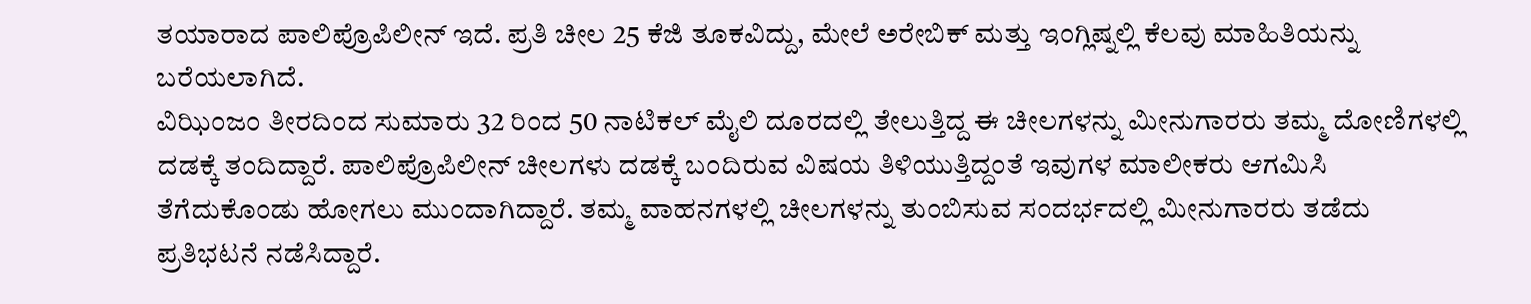ತಯಾರಾದ ಪಾಲಿಪ್ರೊಪಿಲೀನ್ ಇದೆ. ಪ್ರತಿ ಚೀಲ 25 ಕೆಜಿ ತೂಕವಿದ್ದು, ಮೇಲೆ ಅರೇಬಿಕ್ ಮತ್ತು ಇಂಗ್ಲಿಷ್ನಲ್ಲಿ ಕೆಲವು ಮಾಹಿತಿಯನ್ನು ಬರೆಯಲಾಗಿದೆ.
ವಿಝಿಂಜಂ ತೀರದಿಂದ ಸುಮಾರು 32 ರಿಂದ 50 ನಾಟಿಕಲ್ ಮೈಲಿ ದೂರದಲ್ಲಿ ತೇಲುತ್ತಿದ್ದ ಈ ಚೀಲಗಳನ್ನು ಮೀನುಗಾರರು ತಮ್ಮ ದೋಣಿಗಳಲ್ಲಿ ದಡಕ್ಕೆ ತಂದಿದ್ದಾರೆ. ಪಾಲಿಪ್ರೊಪಿಲೀನ್ ಚೀಲಗಳು ದಡಕ್ಕೆ ಬಂದಿರುವ ವಿಷಯ ತಿಳಿಯುತ್ತಿದ್ದಂತೆ ಇವುಗಳ ಮಾಲೀಕರು ಆಗಮಿಸಿ ತೆಗೆದುಕೊಂಡು ಹೋಗಲು ಮುಂದಾಗಿದ್ದಾರೆ. ತಮ್ಮ ವಾಹನಗಳಲ್ಲಿ ಚೀಲಗಳನ್ನು ತುಂಬಿಸುವ ಸಂದರ್ಭದಲ್ಲಿ ಮೀನುಗಾರರು ತಡೆದು ಪ್ರತಿಭಟನೆ ನಡೆಸಿದ್ದಾರೆ.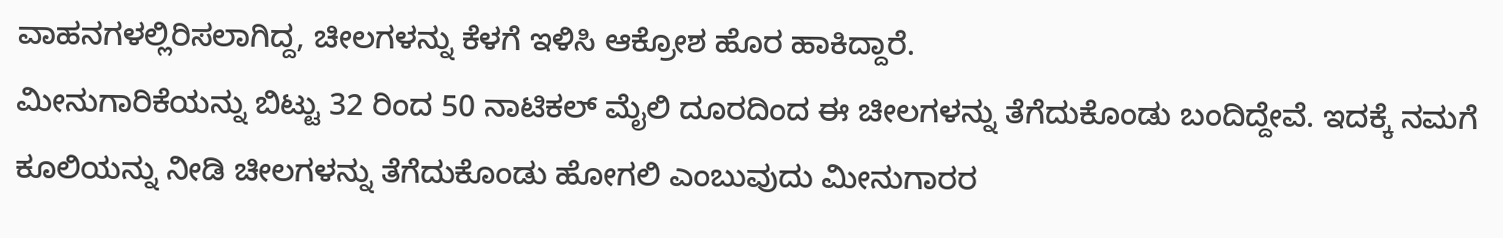ವಾಹನಗಳಲ್ಲಿರಿಸಲಾಗಿದ್ದ, ಚೀಲಗಳನ್ನು ಕೆಳಗೆ ಇಳಿಸಿ ಆಕ್ರೋಶ ಹೊರ ಹಾಕಿದ್ದಾರೆ.
ಮೀನುಗಾರಿಕೆಯನ್ನು ಬಿಟ್ಟು 32 ರಿಂದ 50 ನಾಟಿಕಲ್ ಮೈಲಿ ದೂರದಿಂದ ಈ ಚೀಲಗಳನ್ನು ತೆಗೆದುಕೊಂಡು ಬಂದಿದ್ದೇವೆ. ಇದಕ್ಕೆ ನಮಗೆ ಕೂಲಿಯನ್ನು ನೀಡಿ ಚೀಲಗಳನ್ನು ತೆಗೆದುಕೊಂಡು ಹೋಗಲಿ ಎಂಬುವುದು ಮೀನುಗಾರರ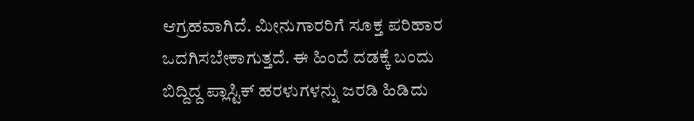ಆಗ್ರಹವಾಗಿದೆ. ಮೀನುಗಾರರಿಗೆ ಸೂಕ್ತ ಪರಿಹಾರ ಒದಗಿಸಬೇಕಾಗುತ್ತದೆ. ಈ ಹಿಂದೆ ದಡಕ್ಕೆ ಬಂದು ಬಿದ್ದಿದ್ದ ಪ್ಲಾಸ್ಟಿಕ್ ಹರಳುಗಳನ್ನು ಜರಡಿ ಹಿಡಿದು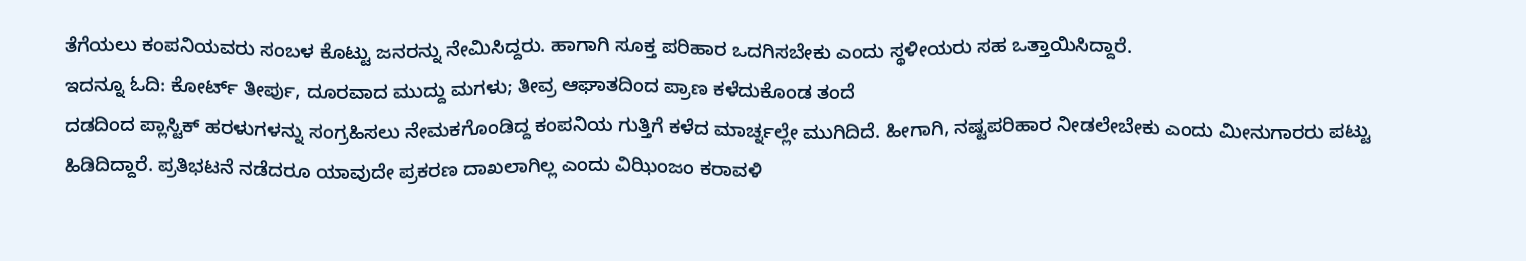ತೆಗೆಯಲು ಕಂಪನಿಯವರು ಸಂಬಳ ಕೊಟ್ಟು ಜನರನ್ನು ನೇಮಿಸಿದ್ದರು. ಹಾಗಾಗಿ ಸೂಕ್ತ ಪರಿಹಾರ ಒದಗಿಸಬೇಕು ಎಂದು ಸ್ಥಳೀಯರು ಸಹ ಒತ್ತಾಯಿಸಿದ್ದಾರೆ.
ಇದನ್ನೂ ಓದಿ: ಕೋರ್ಟ್ ತೀರ್ಪು, ದೂರವಾದ ಮುದ್ದು ಮಗಳು; ತೀವ್ರ ಆಘಾತದಿಂದ ಪ್ರಾಣ ಕಳೆದುಕೊಂಡ ತಂದೆ
ದಡದಿಂದ ಪ್ಲಾಸ್ಟಿಕ್ ಹರಳುಗಳನ್ನು ಸಂಗ್ರಹಿಸಲು ನೇಮಕಗೊಂಡಿದ್ದ ಕಂಪನಿಯ ಗುತ್ತಿಗೆ ಕಳೆದ ಮಾರ್ಚ್ನಲ್ಲೇ ಮುಗಿದಿದೆ. ಹೀಗಾಗಿ, ನಷ್ಟಪರಿಹಾರ ನೀಡಲೇಬೇಕು ಎಂದು ಮೀನುಗಾರರು ಪಟ್ಟು ಹಿಡಿದಿದ್ದಾರೆ. ಪ್ರತಿಭಟನೆ ನಡೆದರೂ ಯಾವುದೇ ಪ್ರಕರಣ ದಾಖಲಾಗಿಲ್ಲ ಎಂದು ವಿಝಿಂಜಂ ಕರಾವಳಿ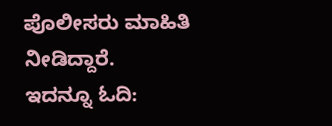ಪೊಲೀಸರು ಮಾಹಿತಿ ನೀಡಿದ್ದಾರೆ.
ಇದನ್ನೂ ಓದಿ: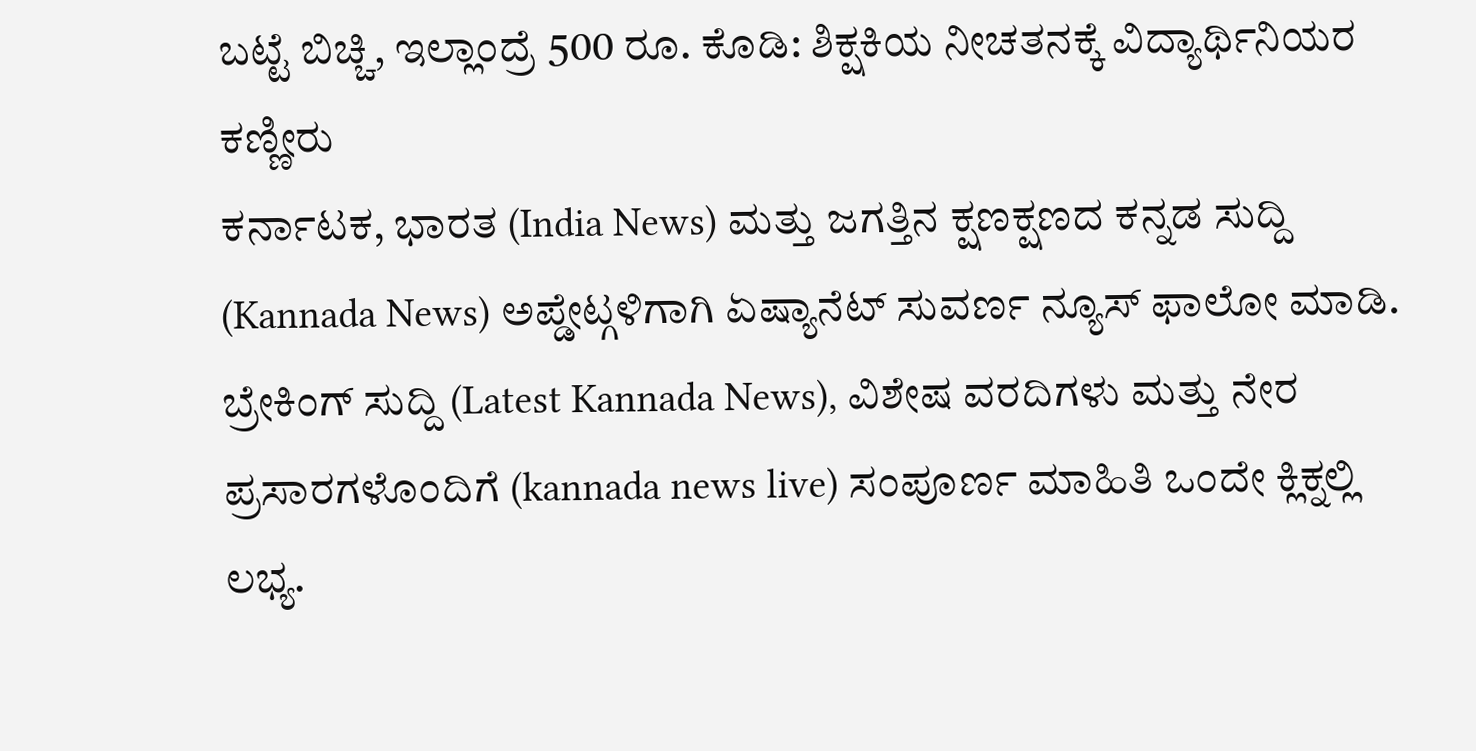ಬಟ್ಟೆ ಬಿಚ್ಚಿ, ಇಲ್ಲಾಂದ್ರೆ 500 ರೂ. ಕೊಡಿ: ಶಿಕ್ಷಕಿಯ ನೀಚತನಕ್ಕೆ ವಿದ್ಯಾರ್ಥಿನಿಯರ ಕಣ್ಣೀರು
ಕರ್ನಾಟಕ, ಭಾರತ (India News) ಮತ್ತು ಜಗತ್ತಿನ ಕ್ಷಣಕ್ಷಣದ ಕನ್ನಡ ಸುದ್ದಿ (Kannada News) ಅಪ್ಡೇಟ್ಗಳಿಗಾಗಿ ಏಷ್ಯಾನೆಟ್ ಸುವರ್ಣ ನ್ಯೂಸ್ ಫಾಲೋ ಮಾಡಿ. ಬ್ರೇಕಿಂಗ್ ಸುದ್ದಿ (Latest Kannada News), ವಿಶೇಷ ವರದಿಗಳು ಮತ್ತು ನೇರ ಪ್ರಸಾರಗಳೊಂದಿಗೆ (kannada news live) ಸಂಪೂರ್ಣ ಮಾಹಿತಿ ಒಂದೇ ಕ್ಲಿಕ್ನಲ್ಲಿ ಲಭ್ಯ.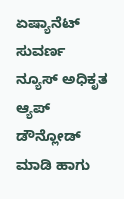ಏಷ್ಯಾನೆಟ್ ಸುವರ್ಣ ನ್ಯೂಸ್ ಅಧಿಕೃತ ಆ್ಯಪ್ ಡೌನ್ಲೋಡ್ ಮಾಡಿ ಹಾಗು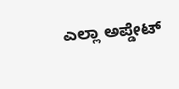ಎಲ್ಲಾ ಅಪ್ಡೇಟ್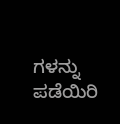ಗಳನ್ನು ಪಡೆಯಿರಿ